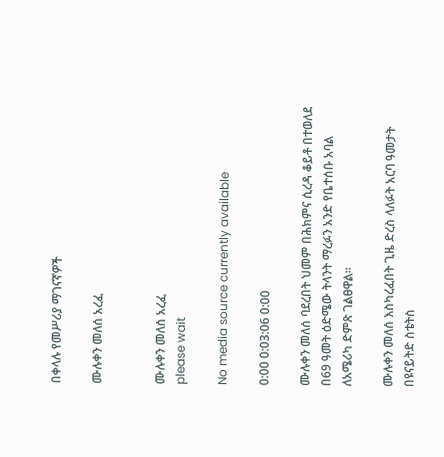በቀላሉ የመሥሪያ ማገናኛዎች

ሙሉቀን መለሰ አረፈ


ሙሉቀን መለሰ አረፈ
please wait

No media source currently available

0:00 0:03:06 0:00

ሙሉቀን መለሰ ባደረበት ህመም በሕክምና ሲረዳ ቆይቶ በተወለደ በ69 ዓመት ዕድሜው ትላንት ማረፉን አንድ የቤተሰቡ አባል ለአሜሪካ ድምጽ ገልፀዋል።

ሙሉቀን መለሰ እስካረፈበት ጊዜ ድረስ ላለፉት አርባ ዓመታት በዩናይትድ ስቴትስ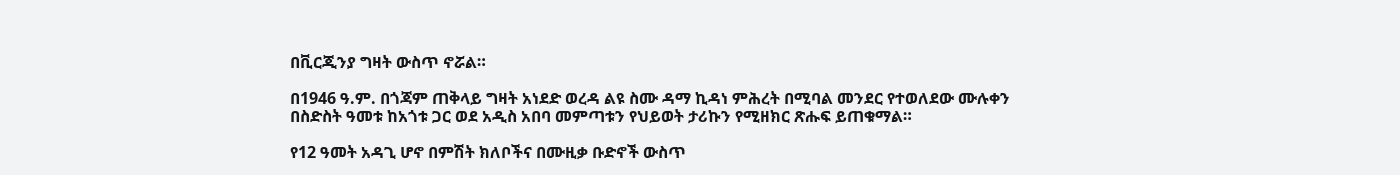በቪርጂንያ ግዛት ውስጥ ኖሯል።

በ1946 ዓ.ም. በጎጃም ጠቅላይ ግዛት አነደድ ወረዳ ልዩ ስሙ ዳማ ኪዳነ ምሕረት በሚባል መንደር የተወለደው ሙሉቀን በስድስት ዓመቱ ከአጎቱ ጋር ወደ አዲስ አበባ መምጣቱን የህይወት ታሪኩን የሚዘክር ጽሑፍ ይጠቁማል።

የ12 ዓመት አዳጊ ሆኖ በምሽት ክለቦችና በሙዚቃ ቡድኖች ውስጥ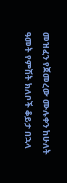መዝፈን የጀመረው ሙሉቀን ከሁለት ዓመት የምሽት ክለቦች ቆይታ በኋላ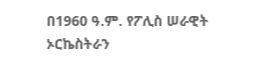በ1960 ዓ.ም. የፖሊስ ሠራዊት ኦርኬስትራን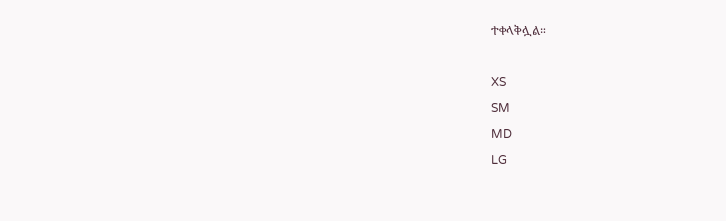ተቀላቅሏል።

XS
SM
MD
LG